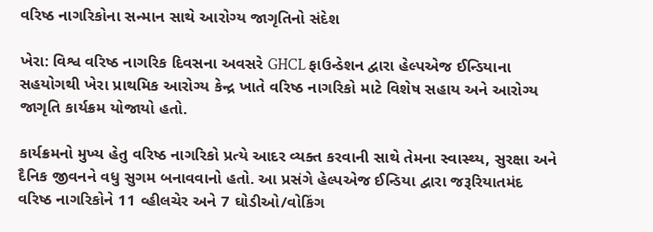વરિષ્ઠ નાગરિકોના સન્માન સાથે આરોગ્ય જાગૃતિનો સંદેશ

ખેરા: વિશ્વ વરિષ્ઠ નાગરિક દિવસના અવસરે GHCL ફાઉન્ડેશન દ્વારા હેલ્પએજ ઈન્ડિયાના સહયોગથી ખેરા પ્રાથમિક આરોગ્ય કેન્દ્ર ખાતે વરિષ્ઠ નાગરિકો માટે વિશેષ સહાય અને આરોગ્ય જાગૃતિ કાર્યક્રમ યોજાયો હતો.

કાર્યક્રમનો મુખ્ય હેતુ વરિષ્ઠ નાગરિકો પ્રત્યે આદર વ્યક્ત કરવાની સાથે તેમના સ્વાસ્થ્ય, સુરક્ષા અને દૈનિક જીવનને વધુ સુગમ બનાવવાનો હતો. આ પ્રસંગે હેલ્પએજ ઈન્ડિયા દ્વારા જરૂરિયાતમંદ વરિષ્ઠ નાગરિકોને 11 વ્હીલચેર અને 7 ઘોડીઓ/વોકિંગ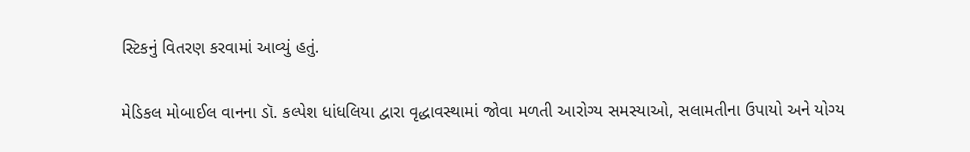સ્ટિકનું વિતરણ કરવામાં આવ્યું હતું.

મેડિકલ મોબાઈલ વાનના ડૉ. કલ્પેશ ધાંધલિયા દ્વારા વૃદ્ધાવસ્થામાં જોવા મળતી આરોગ્ય સમસ્યાઓ, સલામતીના ઉપાયો અને યોગ્ય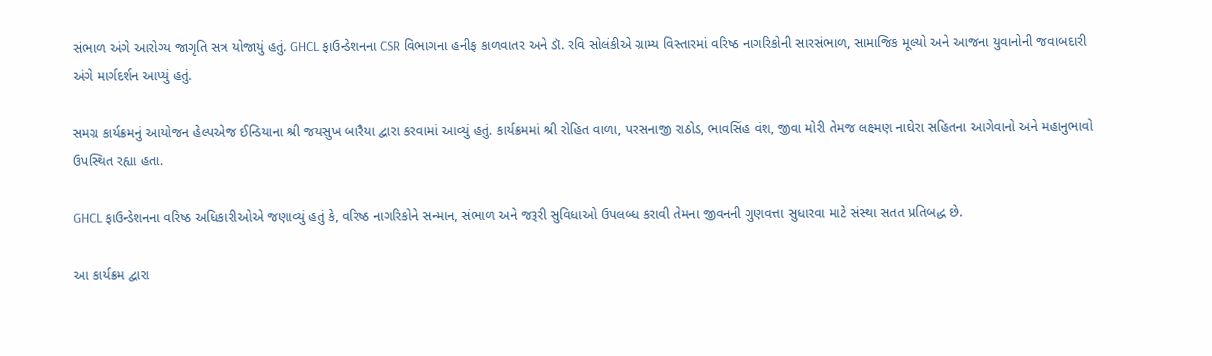સંભાળ અંગે આરોગ્ય જાગૃતિ સત્ર યોજાયું હતું. GHCL ફાઉન્ડેશનના CSR વિભાગના હનીફ કાળવાતર અને ડૉ. રવિ સોલંકીએ ગ્રામ્ય વિસ્તારમાં વરિષ્ઠ નાગરિકોની સારસંભાળ, સામાજિક મૂલ્યો અને આજના યુવાનોની જવાબદારી અંગે માર્ગદર્શન આપ્યું હતું.

સમગ્ર કાર્યક્રમનું આયોજન હેલ્પએજ ઈન્ડિયાના શ્રી જયસુખ બારૈયા દ્વારા કરવામાં આવ્યું હતું. કાર્યક્રમમાં શ્રી રોહિત વાળા, પરસનાજી રાઠોડ, ભાવસિંહ વંશ, જીવા મોરી તેમજ લક્ષ્મણ નાઘેરા સહિતના આગેવાનો અને મહાનુભાવો ઉપસ્થિત રહ્યા હતા.

GHCL ફાઉન્ડેશનના વરિષ્ઠ અધિકારીઓએ જણાવ્યું હતું કે, વરિષ્ઠ નાગરિકોને સન્માન, સંભાળ અને જરૂરી સુવિધાઓ ઉપલબ્ધ કરાવી તેમના જીવનની ગુણવત્તા સુધારવા માટે સંસ્થા સતત પ્રતિબદ્ધ છે.

આ કાર્યક્રમ દ્વારા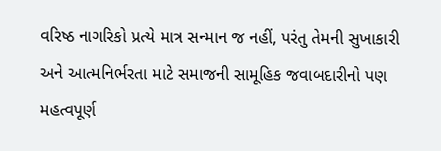વરિષ્ઠ નાગરિકો પ્રત્યે માત્ર સન્માન જ નહીં, પરંતુ તેમની સુખાકારી અને આત્મનિર્ભરતા માટે સમાજની સામૂહિક જવાબદારીનો પણ મહત્વપૂર્ણ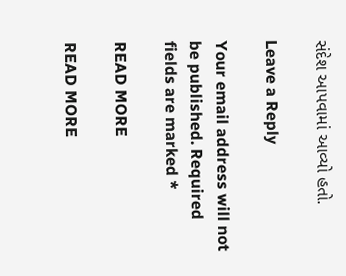સંદેશ આપવામાં આવ્યો હતો.

Leave a Reply

Your email address will not be published. Required fields are marked *

READ MORE

READ MORE